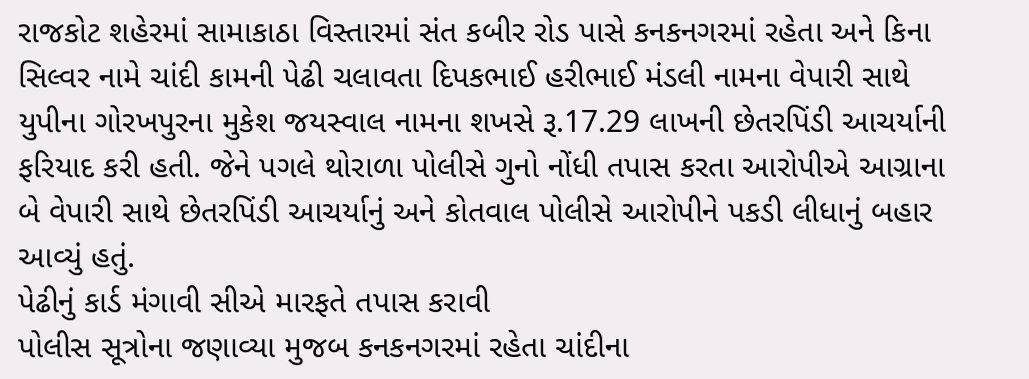રાજકોટ શહેરમાં સામાકાઠા વિસ્તારમાં સંત કબીર રોડ પાસે કનકનગરમાં રહેતા અને કિના સિલ્વર નામે ચાંદી કામની પેઢી ચલાવતા દિપકભાઈ હરીભાઈ મંડલી નામના વેપારી સાથે યુપીના ગોરખપુરના મુકેશ જયસ્વાલ નામના શખસે રૂ.17.29 લાખની છેતરપિંડી આચર્યાની ફરિયાદ કરી હતી. જેને પગલે થોરાળા પોલીસે ગુનો નોંધી તપાસ કરતા આરોપીએ આગ્રાના બે વેપારી સાથે છેતરપિંડી આચર્યાનું અને કોતવાલ પોલીસે આરોપીને પકડી લીધાનું બહાર આવ્યું હતું.
પેઢીનું કાર્ડ મંગાવી સીએ મારફતે તપાસ કરાવી
પોલીસ સૂત્રોના જણાવ્યા મુજબ કનકનગરમાં રહેતા ચાંદીના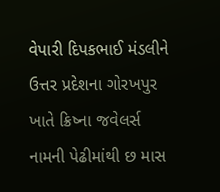વેપારી દિપકભાઈ મંડલીને ઉત્તર પ્રદેશના ગોરખપુર ખાતે ક્રિષ્ના જવેલર્સ નામની પેઢીમાંથી છ માસ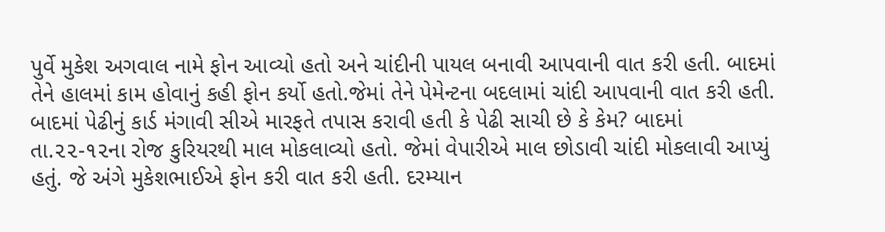પુર્વે મુકેશ અગવાલ નામે ફોન આવ્યો હતો અને ચાંદીની પાયલ બનાવી આપવાની વાત કરી હતી. બાદમાં તેને હાલમાં કામ હોવાનું કહી ફોન કર્યો હતો.જેમાં તેને પેમેન્ટના બદલામાં ચાંદી આપવાની વાત કરી હતી. બાદમાં પેઢીનું કાર્ડ મંગાવી સીએ મારફતે તપાસ કરાવી હતી કે પેઢી સાચી છે કે કેમ? બાદમાં તા.૨૨-૧૨ના રોજ કુરિયરથી માલ મોકલાવ્યો હતો. જેમાં વેપારીએ માલ છોડાવી ચાંદી મોકલાવી આપ્યું હતું. જે અંગે મુકેશભાઈએ ફોન કરી વાત કરી હતી. દરમ્યાન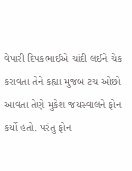વેપારી દિપકભાઈએ ચાંદી લઈને ચેક કરાવતા તેને કહ્યા મુજબ ટચ ઓછો આવતા તેણે મુકેશ જયસ્વાલને ફોન કર્યો હતો. પરંતુ ફોન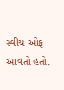સ્વીચ ઓફ આવતો હતો.